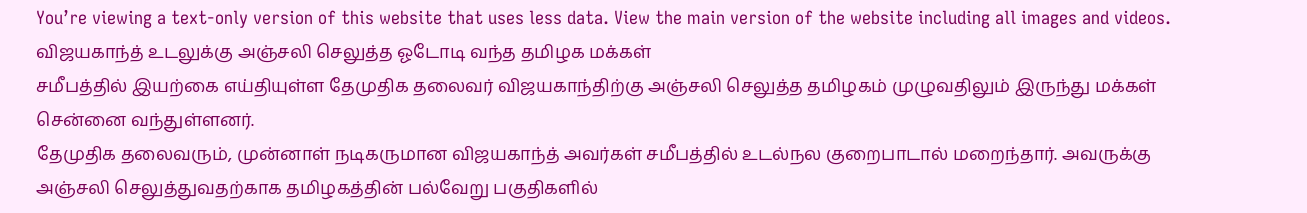You’re viewing a text-only version of this website that uses less data. View the main version of the website including all images and videos.
விஜயகாந்த் உடலுக்கு அஞ்சலி செலுத்த ஓடோடி வந்த தமிழக மக்கள்
சமீபத்தில் இயற்கை எய்தியுள்ள தேமுதிக தலைவர் விஜயகாந்திற்கு அஞ்சலி செலுத்த தமிழகம் முழுவதிலும் இருந்து மக்கள் சென்னை வந்துள்ளனர்.
தேமுதிக தலைவரும், முன்னாள் நடிகருமான விஜயகாந்த் அவர்கள் சமீபத்தில் உடல்நல குறைபாடால் மறைந்தார். அவருக்கு அஞ்சலி செலுத்துவதற்காக தமிழகத்தின் பல்வேறு பகுதிகளில்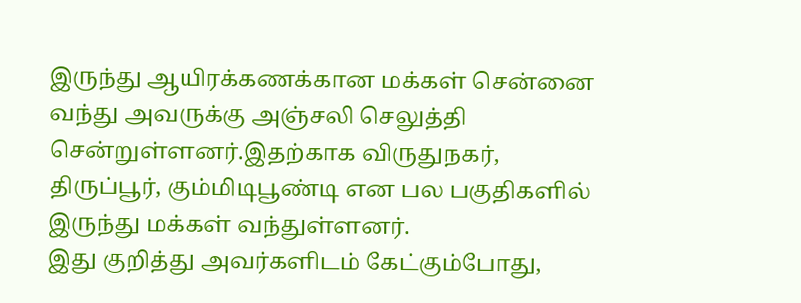இருந்து ஆயிரக்கணக்கான மக்கள் சென்னை வந்து அவருக்கு அஞ்சலி செலுத்தி சென்றுள்ளனர்.இதற்காக விருதுநகர், திருப்பூர், கும்மிடிபூண்டி என பல பகுதிகளில் இருந்து மக்கள் வந்துள்ளனர்.
இது குறித்து அவர்களிடம் கேட்கும்போது,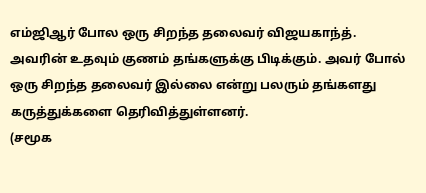எம்ஜிஆர் போல ஒரு சிறந்த தலைவர் விஜயகாந்த். அவரின் உதவும் குணம் தங்களுக்கு பிடிக்கும். அவர் போல் ஒரு சிறந்த தலைவர் இல்லை என்று பலரும் தங்களது கருத்துக்களை தெரிவித்துள்ளனர்.
(சமூக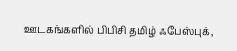ஊடகங்களில் பிபிசி தமிழ் ஃபேஸ்புக்,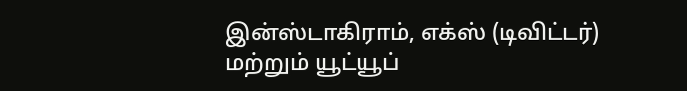இன்ஸ்டாகிராம், எக்ஸ் (டிவிட்டர்) மற்றும் யூட்யூப்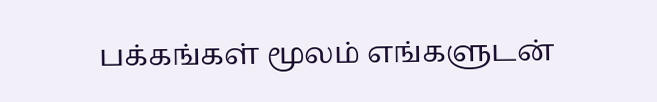பக்கங்கள் மூலம் எங்களுடன்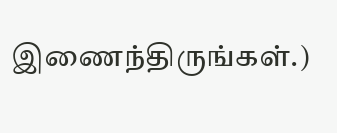இணைந்திருங்கள்.)